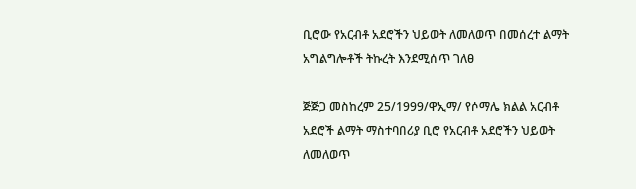ቢሮው የአርብቶ አደሮችን ህይወት ለመለወጥ በመሰረተ ልማት አግልግሎቶች ትኩረት እንደሚሰጥ ገለፀ

ጅጅጋ መስከረም 25/1999/ዋኢማ/ የሶማሌ ክልል አርብቶ አደሮች ልማት ማስተባበሪያ ቢሮ የአርብቶ አደሮችን ህይወት ለመለወጥ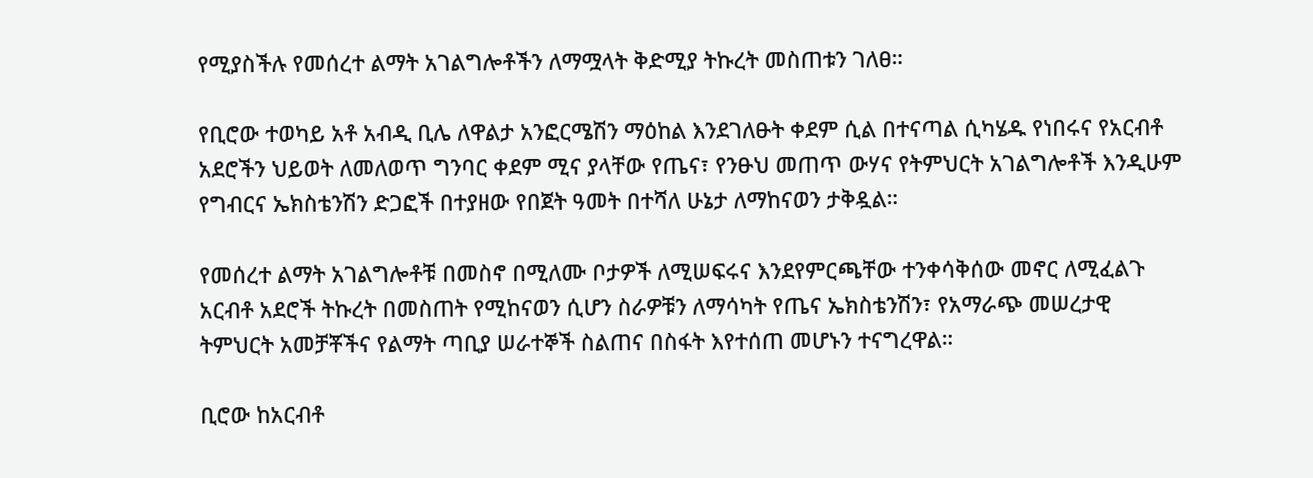የሚያስችሉ የመሰረተ ልማት አገልግሎቶችን ለማሟላት ቅድሚያ ትኩረት መስጠቱን ገለፀ።

የቢሮው ተወካይ አቶ አብዲ ቢሌ ለዋልታ አንፎርሜሽን ማዕከል እንደገለፁት ቀደም ሲል በተናጣል ሲካሄዱ የነበሩና የአርብቶ አደሮችን ህይወት ለመለወጥ ግንባር ቀደም ሚና ያላቸው የጤና፣ የንፁህ መጠጥ ውሃና የትምህርት አገልግሎቶች እንዲሁም የግብርና ኤክስቴንሽን ድጋፎች በተያዘው የበጀት ዓመት በተሻለ ሁኔታ ለማከናወን ታቅዷል።

የመሰረተ ልማት አገልግሎቶቹ በመስኖ በሚለሙ ቦታዎች ለሚሠፍሩና እንደየምርጫቸው ተንቀሳቅሰው መኖር ለሚፈልጉ አርብቶ አደሮች ትኩረት በመስጠት የሚከናወን ሲሆን ስራዎቹን ለማሳካት የጤና ኤክስቴንሽን፣ የአማራጭ መሠረታዊ ትምህርት አመቻቾችና የልማት ጣቢያ ሠራተኞች ስልጠና በስፋት እየተሰጠ መሆኑን ተናግረዋል።

ቢሮው ከአርብቶ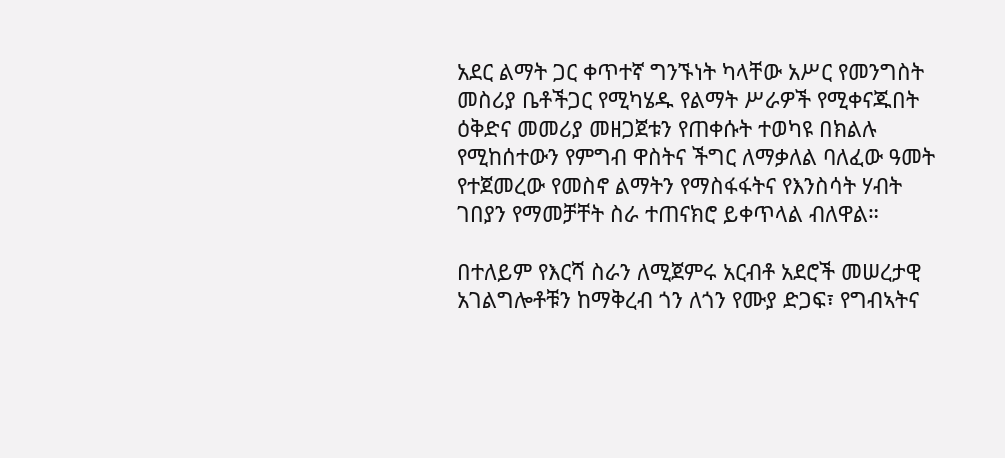አደር ልማት ጋር ቀጥተኛ ግንኙነት ካላቸው አሥር የመንግስት መስሪያ ቤቶችጋር የሚካሄዱ የልማት ሥራዎች የሚቀናጁበት ዕቅድና መመሪያ መዘጋጀቱን የጠቀሱት ተወካዩ በክልሉ የሚከሰተውን የምግብ ዋስትና ችግር ለማቃለል ባለፈው ዓመት የተጀመረው የመስኖ ልማትን የማስፋፋትና የእንስሳት ሃብት ገበያን የማመቻቸት ስራ ተጠናክሮ ይቀጥላል ብለዋል።

በተለይም የእርሻ ስራን ለሚጀምሩ አርብቶ አደሮች መሠረታዊ አገልግሎቶቹን ከማቅረብ ጎን ለጎን የሙያ ድጋፍ፣ የግብኣትና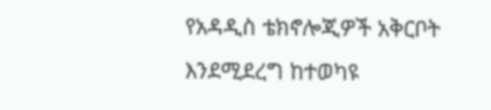የአዳዲስ ቴክኖሎጂዎች አቅርቦት እንደሚደረግ ከተወካዩ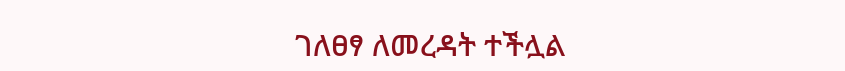ገለፀፃ ለመረዳት ተችሏል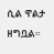ሲል ዋልታ ዘግቧል።